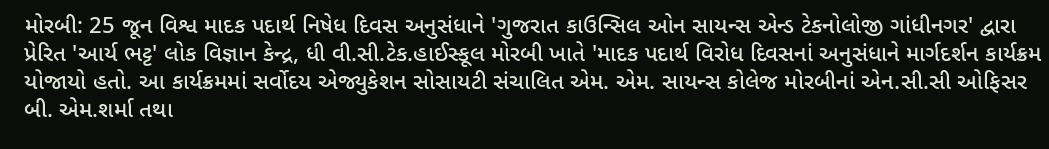મોરબી: 25 જૂન વિશ્વ માદક પદાર્થ નિષેધ દિવસ અનુસંધાને 'ગુજરાત કાઉન્સિલ ઓન સાયન્સ એન્ડ ટેકનોલોજી ગાંધીનગર' દ્વારા પ્રેરિત 'આર્ય ભટ્ટ' લોક વિજ્ઞાન કેન્દ્ર, ધી વી.સી.ટેક.હાઈસ્કૂલ મોરબી ખાતે 'માદક પદાર્થ વિરોધ દિવસનાં અનુસંધાને માર્ગદર્શન કાર્યક્રમ યોજાયો હતો. આ કાર્યક્રમમાં સર્વોદય એજ્યુકેશન સોસાયટી સંચાલિત એમ. એમ. સાયન્સ કોલેજ મોરબીનાં એન.સી.સી ઓફિસર બી. એમ.શર્મા તથા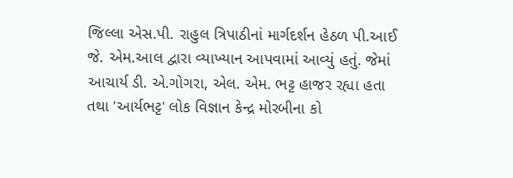જિલ્લા એસ.પી. રાહુલ ત્રિપાઠીનાં માર્ગદર્શન હેઠળ પી.આઈ જે. એમ.આલ દ્વારા વ્યાખ્યાન આપવામાં આવ્યું હતું. જેમાં આચાર્ય ડી. એ.ગોગરા, એલ. એમ. ભટ્ટ હાજર રહ્યા હતા તથા 'આર્યભટ્ટ' લોક વિજ્ઞાન કેન્દ્ર મોરબીના કો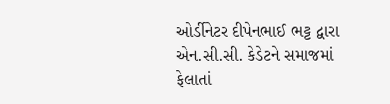ઓર્ડીનેટર દીપેનભાઈ ભટ્ટ દ્વારા એન.સી.સી. કેડેટને સમાજમાં ફેલાતાં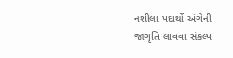નશીલા પદાર્થો અંગેની જાગૃતિ લાવવા સંકલ્પ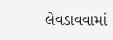લેવડાવવામાં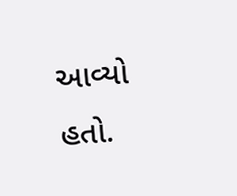આવ્યો હતો.